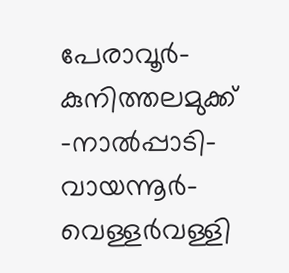പേരാവൂർ-കുനിത്തലമുക്ക് -നാൽപ്പാടി-വായന്നൂർ-വെള്ളർവള്ളി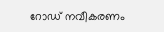റോഡ് നവീകരണം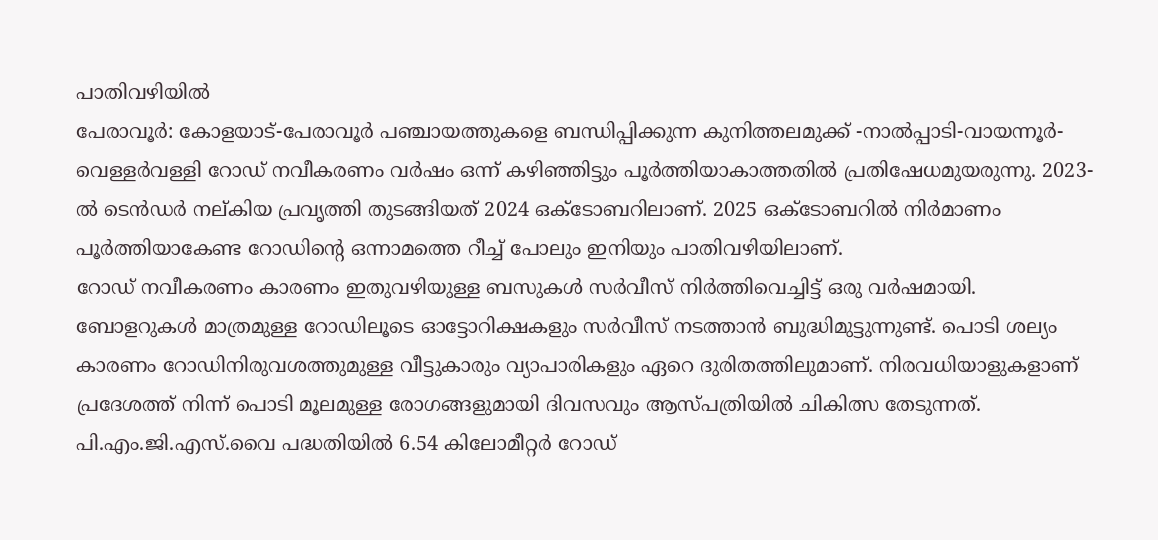പാതിവഴിയിൽ
പേരാവൂർ: കോളയാട്-പേരാവൂർ പഞ്ചായത്തുകളെ ബന്ധിപ്പിക്കുന്ന കുനിത്തലമുക്ക് -നാൽപ്പാടി-വായന്നൂർ- വെള്ളർവള്ളി റോഡ് നവീകരണം വർഷം ഒന്ന് കഴിഞ്ഞിട്ടും പൂർത്തിയാകാത്തതിൽ പ്രതിഷേധമുയരുന്നു. 2023-ൽ ടെൻഡർ നല്കിയ പ്രവൃത്തി തുടങ്ങിയത് 2024 ഒക്ടോബറിലാണ്. 2025 ഒക്ടോബറിൽ നിർമാണം പൂർത്തിയാകേണ്ട റോഡിന്റെ ഒന്നാമത്തെ റീച്ച് പോലും ഇനിയും പാതിവഴിയിലാണ്.
റോഡ് നവീകരണം കാരണം ഇതുവഴിയുള്ള ബസുകൾ സർവീസ് നിർത്തിവെച്ചിട്ട് ഒരു വർഷമായി. ബോളറുകൾ മാത്രമുള്ള റോഡിലൂടെ ഓട്ടോറിക്ഷകളും സർവീസ് നടത്താൻ ബുദ്ധിമുട്ടുന്നുണ്ട്. പൊടി ശല്യം കാരണം റോഡിനിരുവശത്തുമുള്ള വീട്ടുകാരും വ്യാപാരികളും ഏറെ ദുരിതത്തിലുമാണ്. നിരവധിയാളുകളാണ് പ്രദേശത്ത് നിന്ന് പൊടി മൂലമുള്ള രോഗങ്ങളുമായി ദിവസവും ആസ്പത്രിയിൽ ചികിത്സ തേടുന്നത്.
പി.എം.ജി.എസ്.വൈ പദ്ധതിയിൽ 6.54 കിലോമീറ്റർ റോഡ്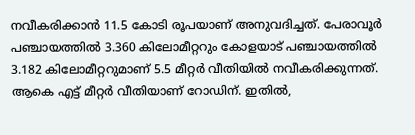നവീകരിക്കാൻ 11.5 കോടി രൂപയാണ് അനുവദിച്ചത്. പേരാവൂർ പഞ്ചായത്തിൽ 3.360 കിലോമീറ്ററും കോളയാട് പഞ്ചായത്തിൽ 3.182 കിലോമീറ്ററുമാണ് 5.5 മീറ്റർ വീതിയിൽ നവീകരിക്കുന്നത്. ആകെ എട്ട് മീറ്റർ വീതിയാണ് റോഡിന്. ഇതിൽ,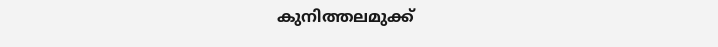കുനിത്തലമുക്ക്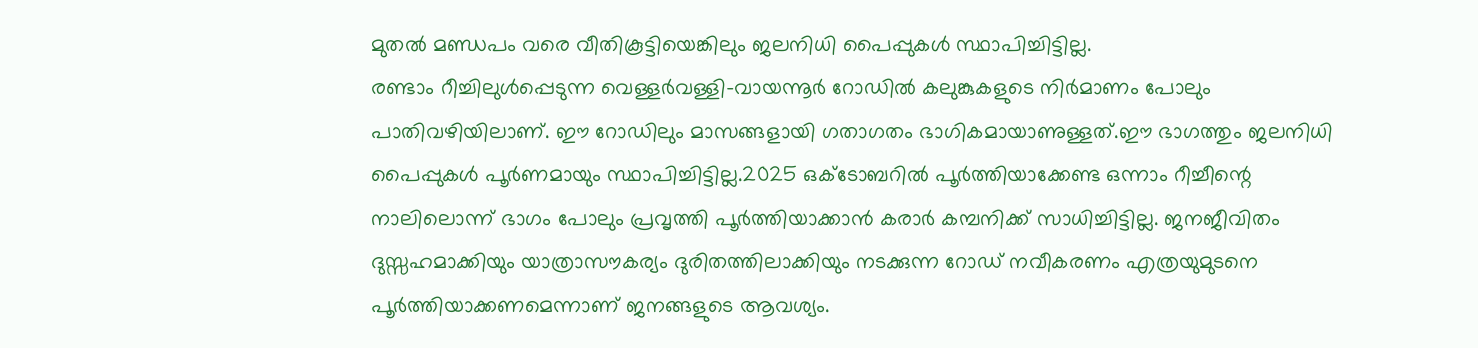മുതൽ മണ്ഡപം വരെ വീതികൂട്ടിയെങ്കിലും ജലനിധി പൈപ്പുകൾ സ്ഥാപിച്ചിട്ടില്ല.
രണ്ടാം റീച്ചിലുൾപ്പെടുന്ന വെള്ളർവള്ളി-വായന്നൂർ റോഡിൽ കലുങ്കുകളുടെ നിർമാണം പോലും പാതിവഴിയിലാണ്. ഈ റോഡിലും മാസങ്ങളായി ഗതാഗതം ഭാഗികമായാണുള്ളത്.ഈ ഭാഗത്തും ജലനിധി പൈപ്പുകൾ പൂർണമായും സ്ഥാപിച്ചിട്ടില്ല.2025 ഒക്ടോബറിൽ പൂർത്തിയാക്കേണ്ട ഒന്നാം റീച്ചീന്റെ നാലിലൊന്ന് ഭാഗം പോലും പ്രവൃത്തി പൂർത്തിയാക്കാൻ കരാർ കമ്പനിക്ക് സാധിച്ചിട്ടില്ല. ജനജീവിതം ദുസ്സഹമാക്കിയും യാത്രാസൗകര്യം ദുരിതത്തിലാക്കിയും നടക്കുന്ന റോഡ് നവീകരണം എത്രയുമുടനെ പൂർത്തിയാക്കണമെന്നാണ് ജനങ്ങളുടെ ആവശ്യം.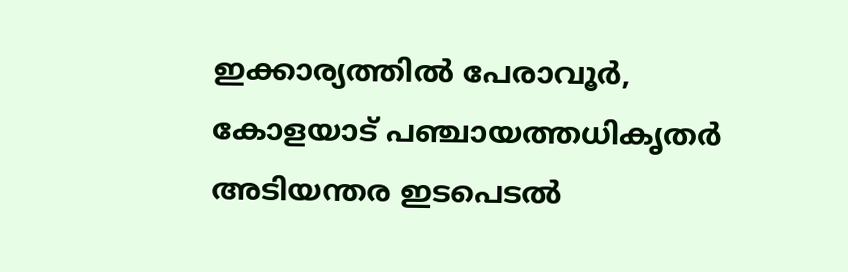ഇക്കാര്യത്തിൽ പേരാവൂർ, കോളയാട് പഞ്ചായത്തധികൃതർ അടിയന്തര ഇടപെടൽ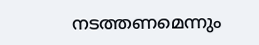നടത്തണമെന്നും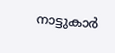നാട്ടുകാർ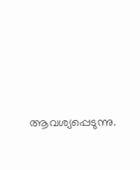ആവശ്യപ്പെടുന്നു.